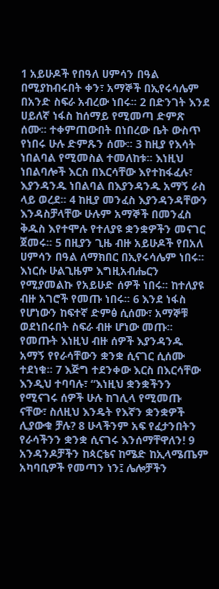1 አይሁዶች የበዓለ ሀምሳን በዓል በሚያከብሩበት ቀን፣ አማኞች በኢየሩሳሌም በአንድ ስፍራ አብረው ነበሩ፡፡ 2 በድንገት እንደ ሀይለኛ ነፋስ ከሰማይ የሚመጣ ድምጽ ሰሙ፡፡ ተቀምጠውበት በነበረው ቤት ውስጥ የነበሩ ሁሉ ድምጹን ሰሙ፡፡ 3 ከዚያ የእሳት ነበልባል የሚመስል ተመለከቱ፡፡ እነዚህ ነበልባሎች እርስ በእርሳቸው እየተከፋፈሉ፣ እያንዳንዱ ነበልባል በእያንዳንዱ አማኝ ራስ ላይ ወረደ፡፡ 4 ከዚያ መንፈስ እያንዳንዳቸውን እንዳስቻላቸው ሁሉም አማኞች በመንፈስ ቅዱስ እየተሞሉ የተለያዩ ቋንቋዎችን መናገር ጀመሩ፡፡ 5 በዚያን ጊዜ ብዙ አይሁዶች የበአለ ሀምሳን በዓል ለማክበር በኢየሩሳሌም ነበሩ፡፡ እነርሱ ሁልጊዜም እግዚአብሔርን የሚያመልኩ የአይሁድ ሰዎች ነበሩ፡፡ ከተለያዩ ብዙ አገሮች የመጡ ነበሩ፡፡ 6 እንደ ነፋስ የሆነውን ከፍተኛ ድምፅ ሲሰሙ፣ አማኞቹ ወደነበሩበት ስፍራ ብዙ ሆነው መጡ፡፡ የመጡት እነዚህ ብዙ ሰዎች እያንዳንዱ አማኝ የየራሳቸውን ቋንቋ ሲናገር ሲሰሙ ተደነቁ፡፡ 7 እጅግ ተደንቀው እርስ በእርሳቸው እንዲህ ተባባሉ፣ “እነዚህ ቋንቋችንን የሚናገሩ ሰዎች ሁሉ ከገሊላ የሚመጡ ናቸው፣ ስለዚህ እንዴት የእኛን ቋንቋዎች ሊያውቁ ቻሉ? 8 ሁላችንም አፍ የፈታንበትን የራሳችንን ቋንቋ ሲናገሩ እንሰማቸዋለን! 9 አንዳንዶቻችን ከጳርቴና ከሜድ ከኢላሜጤም አካባቢዎች የመጣን ነን፤ ሌሎቻችን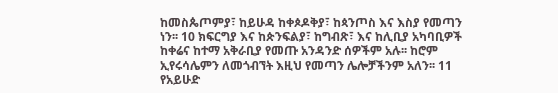ከመስጴጦምያ፣ ከይሁዳ ከቀጶዶቅያ፣ ከጳንጦስ እና እስያ የመጣን ነን፡፡ 10 ክፍርግያ እና ከጵንፍልያ፣ ከግብጽ፣ እና ከሊቢያ አካባቢዎች ከቀሬና ከተማ አቅራቢያ የመጡ አንዳንድ ሰዎችም አሉ፡፡ ከሮም ኢየሩሳሌምን ለመጎብኘት እዚህ የመጣን ሌሎቻችንም አለን፡፡ 11 የአይሁድ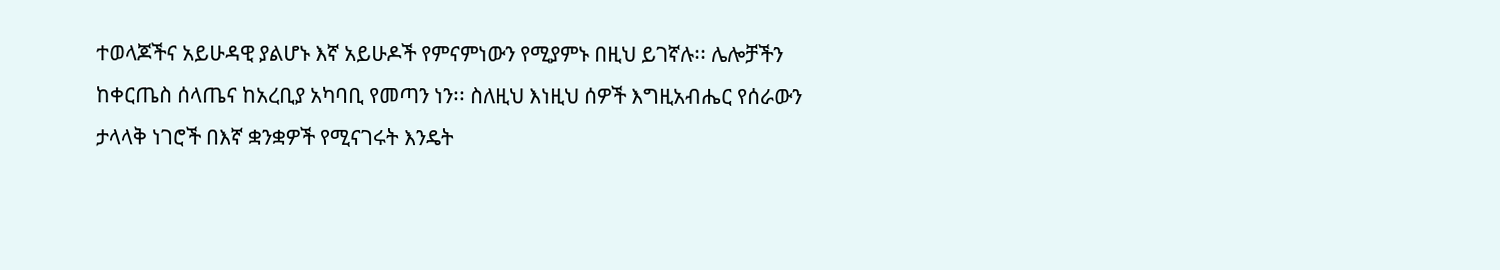ተወላጆችና አይሁዳዊ ያልሆኑ እኛ አይሁዶች የምናምነውን የሚያምኑ በዚህ ይገኛሉ፡፡ ሌሎቻችን ከቀርጤስ ሰላጤና ከአረቢያ አካባቢ የመጣን ነን፡፡ ስለዚህ እነዚህ ሰዎች እግዚአብሔር የሰራውን ታላላቅ ነገሮች በእኛ ቋንቋዎች የሚናገሩት እንዴት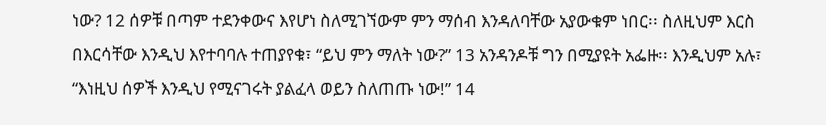ነው? 12 ሰዎቹ በጣም ተደንቀውና እየሆነ ስለሚገኘውም ምን ማሰብ እንዳለባቸው አያውቁም ነበር፡፡ ስለዚህም እርስ በእርሳቸው እንዲህ እየተባባሉ ተጠያየቁ፣ “ይህ ምን ማለት ነው?” 13 አንዳንዶቹ ግን በሚያዩት አፌዙ፡፡ እንዲህም አሉ፣ “እነዚህ ሰዎች እንዲህ የሚናገሩት ያልፈላ ወይን ስለጠጡ ነው!” 14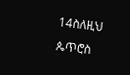14ስለዚህ ጴጥሮስ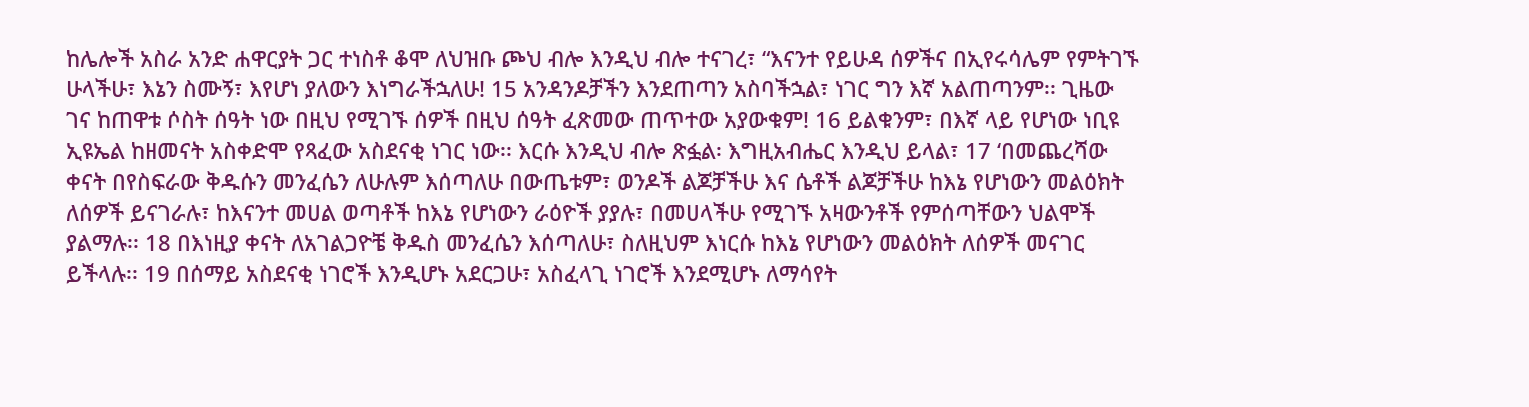ከሌሎች አስራ አንድ ሐዋርያት ጋር ተነስቶ ቆሞ ለህዝቡ ጮህ ብሎ እንዲህ ብሎ ተናገረ፣ “እናንተ የይሁዳ ሰዎችና በኢየሩሳሌም የምትገኙ ሁላችሁ፣ እኔን ስሙኝ፣ እየሆነ ያለውን እነግራችኋለሁ! 15 አንዳንዶቻችን እንደጠጣን አስባችኋል፣ ነገር ግን እኛ አልጠጣንም፡፡ ጊዜው ገና ከጠዋቱ ሶስት ሰዓት ነው በዚህ የሚገኙ ሰዎች በዚህ ሰዓት ፈጽመው ጠጥተው አያውቁም! 16 ይልቁንም፣ በእኛ ላይ የሆነው ነቢዩ ኢዩኤል ከዘመናት አስቀድሞ የጻፈው አስደናቂ ነገር ነው፡፡ እርሱ እንዲህ ብሎ ጽፏል፡ እግዚአብሔር እንዲህ ይላል፣ 17 ‘በመጨረሻው ቀናት በየስፍራው ቅዱሱን መንፈሴን ለሁሉም እሰጣለሁ በውጤቱም፣ ወንዶች ልጆቻችሁ እና ሴቶች ልጆቻችሁ ከእኔ የሆነውን መልዕክት ለሰዎች ይናገራሉ፣ ከእናንተ መሀል ወጣቶች ከእኔ የሆነውን ራዕዮች ያያሉ፣ በመሀላችሁ የሚገኙ አዛውንቶች የምሰጣቸውን ህልሞች ያልማሉ፡፡ 18 በእነዚያ ቀናት ለአገልጋዮቼ ቅዱስ መንፈሴን እሰጣለሁ፣ ስለዚህም እነርሱ ከእኔ የሆነውን መልዕክት ለሰዎች መናገር ይችላሉ፡፡ 19 በሰማይ አስደናቂ ነገሮች እንዲሆኑ አደርጋሁ፣ አስፈላጊ ነገሮች እንደሚሆኑ ለማሳየት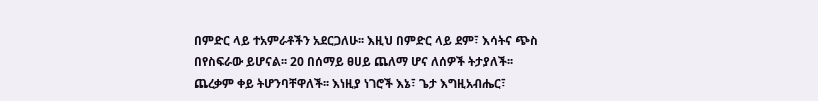በምድር ላይ ተአምራቶችን አደርጋለሁ፡፡ እዚህ በምድር ላይ ደም፣ እሳትና ጭስ በየስፍራው ይሆናል፡፡ 20 በሰማይ ፀሀይ ጨለማ ሆና ለሰዎች ትታያለች፡፡ ጨረቃም ቀይ ትሆንባቸዋለች፡፡ እነዚያ ነገሮች እኔ፣ ጌታ እግዚአብሔር፣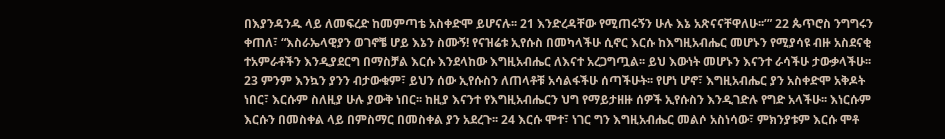በእያንዳንዱ ላይ ለመፍረድ ከመምጣቴ አስቀድሞ ይሆናሉ፡፡ 21 እንድረዳቸው የሚጠሩኝን ሁሉ እኔ አጽናናቸዋለሁ፡፡’” 22 ጴጥሮስ ንግግሩን ቀጠለ፣ “እስራኤላዊያን ወገኖቼ ሆይ እኔን ስሙኝ! የናዝሬቱ ኢየሱስ በመካላችሁ ሲኖር እርሱ ከእግዚአብሔር መሆኑን የሚያሳዩ ብዙ አስደናቂ ተአምራቶችን እንዲያደርግ በማስቻል እርሱ እንደላከው እግዚአብሔር ለእናተ አረጋግጧል፡፡ ይህ እውነት መሆኑን እናንተ ራሳችሁ ታውቃላችሁ፡፡ 23 ምንም እንኳን ያንን ብታውቁም፣ ይህን ሰው ኢየሱስን ለጠላቶቹ አሳልፋችሁ ሰጣችሁት፡፡ የሆነ ሆኖ፣ እግዚአብሔር ያን አስቀድሞ አቅዶት ነበር፣ እርሱም ስለዚያ ሁሉ ያውቅ ነበር፡፡ ከዚያ እናንተ የእግዚአብሔርን ህግ የማይታዘዙ ሰዎች ኢየሱስን እንዲገድሉ የግድ አላችሁ፡፡ እነርሱም እርሱን በመስቀል ላይ በምስማር በመስቀል ያን አደረጉ፡፡ 24 እርሱ ሞተ፣ ነገር ግን እግዚአብሔር መልሶ አስነሳው፣ ምክንያቱም እርሱ ሞቶ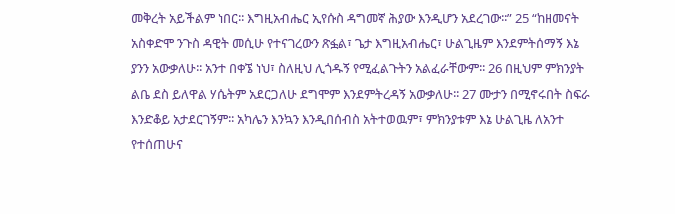መቅረት አይችልም ነበር፡፡ እግዚአብሔር ኢየሱስ ዳግመኛ ሕያው እንዲሆን አደረገው፡፡” 25 “ከዘመናት አስቀድሞ ንጉስ ዳዊት መሲሁ የተናገረውን ጽፏል፣ ጌታ እግዚአብሔር፣ ሁልጊዜም እንደምትሰማኝ እኔ ያንን አውቃለሁ፡፡ አንተ በቀኜ ነህ፣ ስለዚህ ሊጎዱኝ የሚፈልጉትን አልፈራቸውም፡፡ 26 በዚህም ምክንያት ልቤ ደስ ይለዋል ሃሴትም አደርጋለሁ ደግሞም እንደምትረዳኝ አውቃለሁ፡፡ 27 ሙታን በሚኖሩበት ስፍራ እንድቆይ አታደርገኝም፡፡ አካሌን እንኳን እንዲበሰብስ አትተወዉም፣ ምክንያቱም እኔ ሁልጊዜ ለአንተ የተሰጠሁና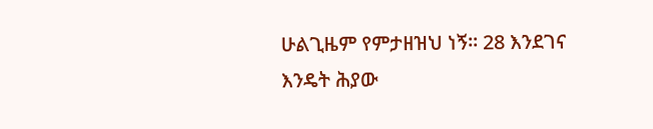ሁልጊዜም የምታዘዝህ ነኝ፡፡ 28 እንደገና እንዴት ሕያው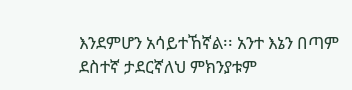እንደምሆን አሳይተኸኛል፡፡ አንተ እኔን በጣም ደስተኛ ታደርኛለህ ምክንያቱም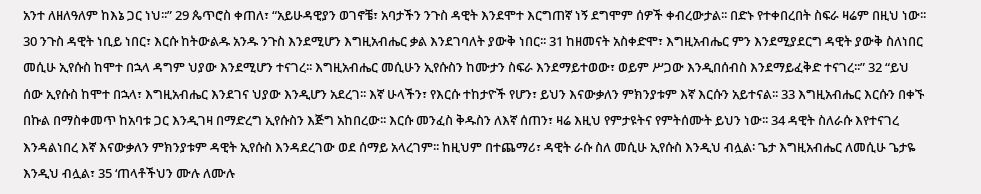አንተ ለዘለዓለም ከእኔ ጋር ነህ፡፡” 29 ጴጥሮስ ቀጠለ፣ “አይሁዳዊያን ወገኖቼ፣ አባታችን ንጉስ ዳዊት እንደሞተ እርግጠኛ ነኝ ደግሞም ሰዎች ቀብረውታል፡፡ በድኑ የተቀበረበት ስፍራ ዛሬም በዚህ ነው፡፡ 30 ንጉስ ዳዊት ነቢይ ነበር፣ እርሱ ከትውልዱ አንዱ ንጉስ እንደሚሆን እግዚአብሔር ቃል እንደገባለት ያውቅ ነበር፡፡ 31 ከዘመናት አስቀድሞ፣ እግዚአብሔር ምን እንደሚያደርግ ዳዊት ያውቅ ስለነበር መሲሁ ኢየሱስ ከሞተ በኋላ ዳግም ህያው እንደሚሆን ተናገረ፡፡ እግዚአብሔር መሲሁን ኢየሱስን ከሙታን ስፍራ እንደማይተወው፣ ወይም ሥጋው እንዲበሰብስ እንደማይፈቅድ ተናገረ፡፡” 32 “ይህ ሰው ኢየሱስ ከሞተ በኋላ፣ እግዚአብሔር እንደገና ህያው እንዲሆን አደረገ፡፡ እኛ ሁላችን፣ የእርሱ ተከታዮች የሆን፣ ይህን እናውቃለን ምክንያቱም እኛ እርሱን አይተናል፡፡ 33 እግዚአብሔር እርሱን በቀኙ በኩል በማስቀመጥ ከአባቱ ጋር እንዲገዛ በማድረግ ኢየሱስን እጅግ አከበረው፡፡ እርሱ መንፈስ ቅዱስን ለእኛ ሰጠን፣ ዛሬ እዚህ የምታዩትና የምትሰሙት ይህን ነው፡፡ 34 ዳዊት ስለራሱ እየተናገረ እንዳልነበረ እኛ እናውቃለን ምክንያቱም ዳዊት ኢየሱስ እንዳደረገው ወደ ሰማይ አላረገም፡፡ ከዚህም በተጨማሪ፣ ዳዊት ራሱ ስለ መሲሁ ኢየሱስ እንዲህ ብሏል፡ ጌታ እግዚአብሔር ለመሲሁ ጌታዬ እንዲህ ብሏል፣ 35 ‘ጠላቶችህን ሙሉ ለሙሉ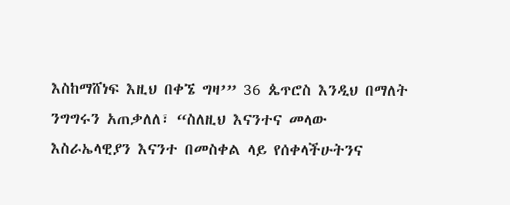እስከማሸነፍ እዚህ በቀኜ ግዛ’” 36 ጴጥሮስ እንዲህ በማለት ንግግሩን አጠቃለለ፣ “ስለዚህ እናንተና መላው እስራኤላዊያን እናንተ በመስቀል ላይ የሰቀላችሁትንና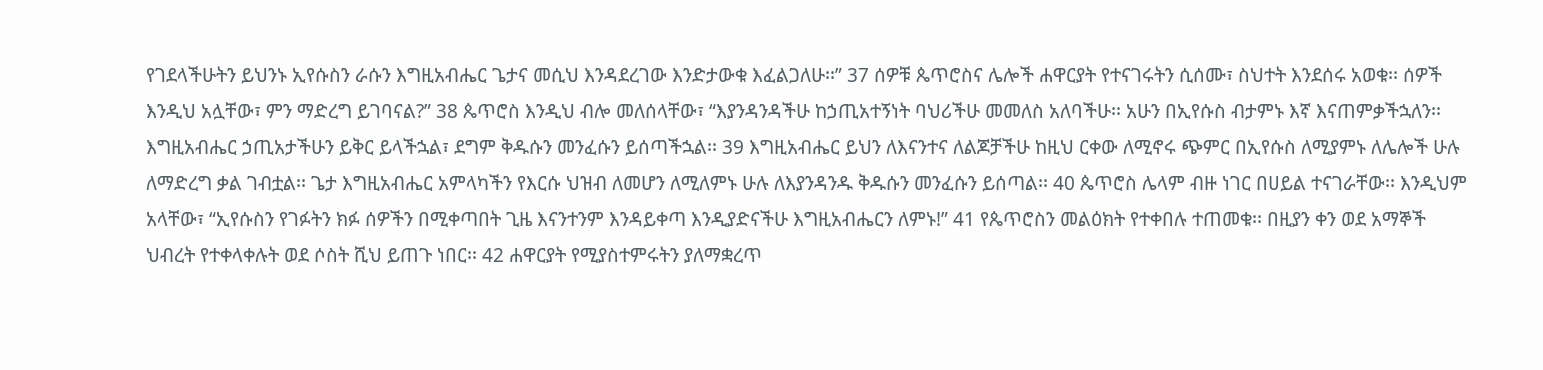የገደላችሁትን ይህንኑ ኢየሱስን ራሱን እግዚአብሔር ጌታና መሲህ እንዳደረገው እንድታውቁ እፈልጋለሁ፡፡” 37 ሰዎቹ ጴጥሮስና ሌሎች ሐዋርያት የተናገሩትን ሲሰሙ፣ ስህተት እንደሰሩ አወቁ፡፡ ሰዎች እንዲህ አሏቸው፣ ምን ማድረግ ይገባናል?” 38 ጴጥሮስ እንዲህ ብሎ መለሰላቸው፣ “እያንዳንዳችሁ ከኃጢአተኝነት ባህሪችሁ መመለስ አለባችሁ፡፡ አሁን በኢየሱስ ብታምኑ እኛ እናጠምቃችኋለን፡፡ እግዚአብሔር ኃጢአታችሁን ይቅር ይላችኋል፣ ደግም ቅዱሱን መንፈሱን ይሰጣችኋል፡፡ 39 እግዚአብሔር ይህን ለእናንተና ለልጆቻችሁ ከዚህ ርቀው ለሚኖሩ ጭምር በኢየሱስ ለሚያምኑ ለሌሎች ሁሉ ለማድረግ ቃል ገብቷል፡፡ ጌታ እግዚአብሔር አምላካችን የእርሱ ህዝብ ለመሆን ለሚለምኑ ሁሉ ለእያንዳንዱ ቅዱሱን መንፈሱን ይሰጣል፡፡ 40 ጴጥሮስ ሌላም ብዙ ነገር በሀይል ተናገራቸው፡፡ እንዲህም አላቸው፣ “ኢየሱስን የገፉትን ክፉ ሰዎችን በሚቀጣበት ጊዜ እናንተንም እንዳይቀጣ እንዲያድናችሁ እግዚአብሔርን ለምኑ!” 41 የጴጥሮስን መልዕክት የተቀበሉ ተጠመቁ፡፡ በዚያን ቀን ወደ አማኞች ህብረት የተቀላቀሉት ወደ ሶስት ሺህ ይጠጉ ነበር፡፡ 42 ሐዋርያት የሚያስተምሩትን ያለማቋረጥ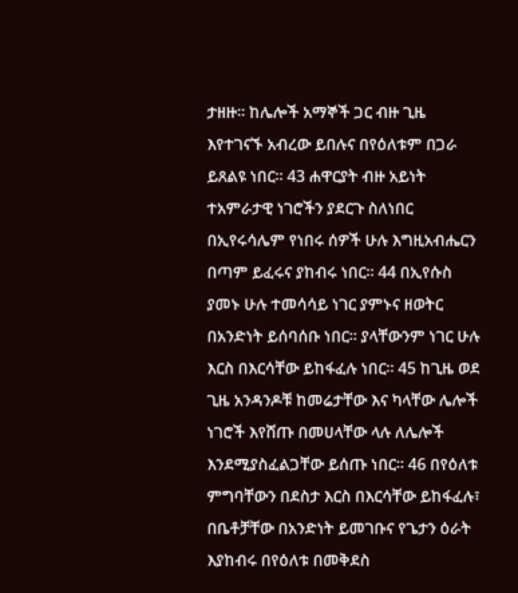ታዘዙ፡፡ ከሌሎች አማኞች ጋር ብዙ ጊዜ እየተገናኙ አብረው ይበሉና በየዕለቱም በጋራ ይጸልዩ ነበር፡፡ 43 ሐዋርያት ብዙ አይነት ተአምራታዊ ነገሮችን ያደርጉ ስለነበር በኢየሩሳሌም የነበሩ ሰዎች ሁሉ እግዚአብሔርን በጣም ይፈሩና ያከብሩ ነበር፡፡ 44 በኢየሱስ ያመኑ ሁሉ ተመሳሳይ ነገር ያምኑና ዘወትር በአንድነት ይሰባሰቡ ነበር፡፡ ያላቸውንም ነገር ሁሉ እርስ በእርሳቸው ይከፋፈሉ ነበር፡፡ 45 ከጊዜ ወደ ጊዜ አንዳንዶቹ ከመሬታቸው እና ካላቸው ሌሎች ነገሮች እየሸጡ በመሀላቸው ላሉ ለሌሎች እንደሚያስፈልጋቸው ይሰጡ ነበር፡፡ 46 በየዕለቱ ምግባቸውን በደስታ እርስ በእርሳቸው ይከፋፈሉ፣ በቤቶቻቸው በአንድነት ይመገቡና የጌታን ዕራት እያከብሩ በየዕለቱ በመቅደስ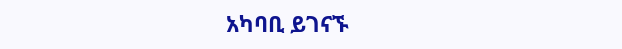አካባቢ ይገናኙ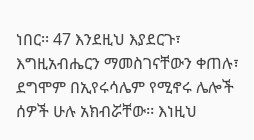ነበር፡፡ 47 እንደዚህ እያደርጉ፣ እግዚአብሔርን ማመስገናቸውን ቀጠሉ፣ ደግሞም በኢየሩሳሌም የሚኖሩ ሌሎች ሰዎች ሁሉ አክብሯቸው፡፡ እነዚህ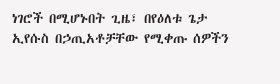ነገሮች በሚሆኑበት ጊዜ፣ በየዕለቱ ጌታ ኢየሱስ በኃጢአቶቻቸው የሚቀጡ ሰዎችን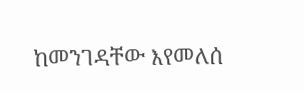ከመንገዳቸው እየመለሰ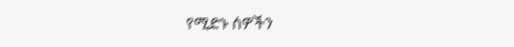የሚድኑ ሰዎችን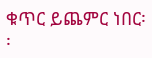ቁጥር ይጨምር ነበር፡፡